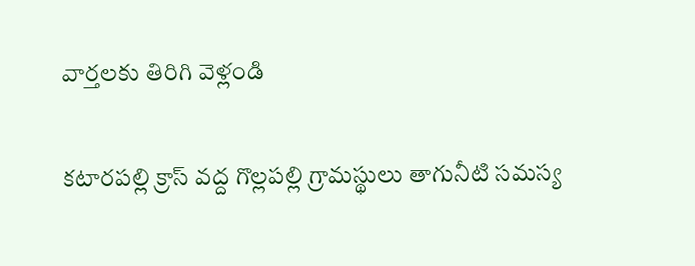వార్తలకు తిరిగి వెళ్లండి

కటారపల్లి క్రాస్ వద్ద గొల్లపల్లి గ్రామస్థులు తాగునీటి సమస్య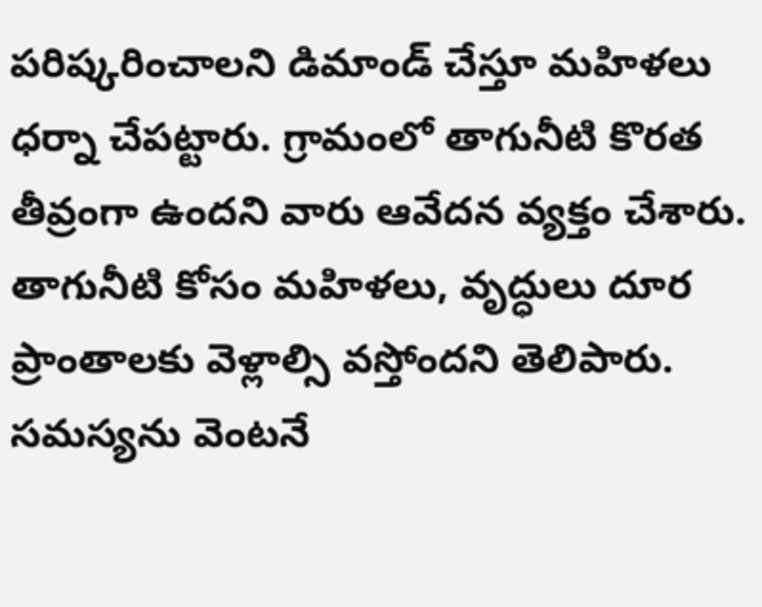పరిష్కరించాలని డిమాండ్ చేస్తూ మహిళలు ధర్నా చేపట్టారు. గ్రామంలో తాగునీటి కొరత తీవ్రంగా ఉందని వారు ఆవేదన వ్యక్తం చేశారు.
తాగునీటి కోసం మహిళలు, వృద్ధులు దూర ప్రాంతాలకు వెళ్లాల్సి వస్తోందని తెలిపారు. సమస్యను వెంటనే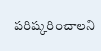పరిష్కరించాలని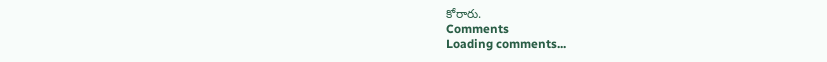కోరారు.
Comments
Loading comments...